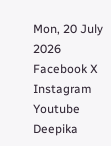Mon, 20 July 2026
Facebook X Instagram Youtube
Deepika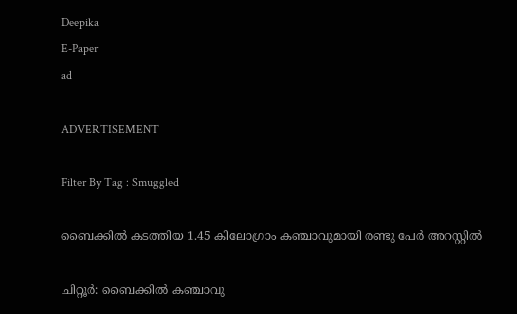Deepika
E-Paper
ad

ADVERTISEMENT

Filter By Tag : Smuggled

ബൈക്കിൽ കടത്തിയ 1.45 കിലോഗ്രാം കഞ്ചാവുമായി രണ്ടു പേർ അറസ്റ്റിൽ

ചിറ്റൂർ: ബൈക്കിൽ കഞ്ചാവു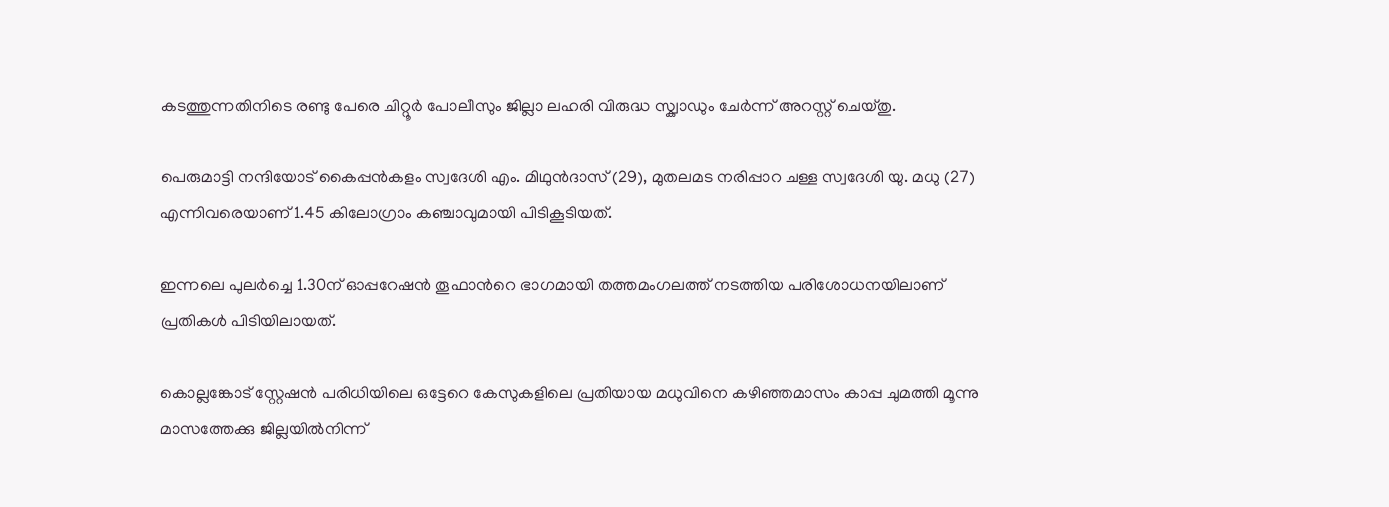കടത്തുന്നതിനിടെ രണ്ടു പേരെ ചിറ്റൂർ പോലീസും ജില്ലാ ലഹരി വിരുദ്ധ സ്ക്വാഡും ചേർന്ന് അറസ്റ്റ് ചെയ്തു.

പെരുമാട്ടി നന്ദിയോട് കൈപ്പൻകളം സ്വദേശി എം. മിഥുൻദാസ് (29), മുതലമട നരിപ്പാറ ചള്ള സ്വദേശി യു. മധു (27) എന്നിവരെയാണ് 1.45 കിലോഗ്രാം കഞ്ചാവുമായി പിടികൂടിയത്.

ഇന്നലെ പുലർച്ചെ 1.30ന് ഓപ്പറേഷൻ തൂഫാന്‍റെ ഭാഗമായി തത്തമംഗലത്ത് നടത്തിയ പരിശോധനയിലാണ് പ്രതികൾ പിടിയിലായത്.

കൊല്ലങ്കോട് സ്റ്റേഷൻ പരിധിയിലെ ഒട്ടേറെ കേസുകളിലെ പ്രതിയായ മധുവിനെ കഴിഞ്ഞമാസം കാപ്പ ചുമത്തി മൂന്നു മാസത്തേക്കു ജില്ലയിൽനിന്ന്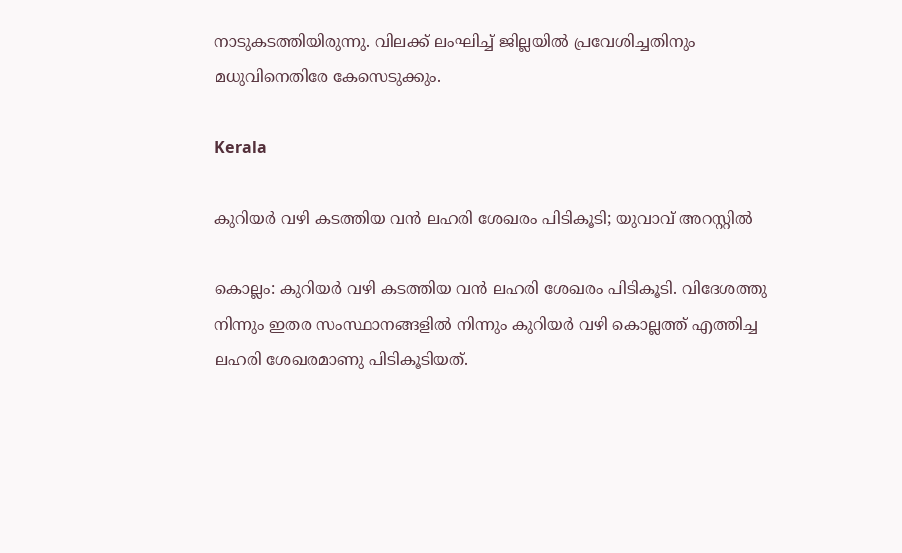നാടുകടത്തിയിരുന്നു. വിലക്ക് ലംഘിച്ച് ജില്ലയിൽ പ്രവേശിച്ചതിനും മധുവിനെതിരേ കേസെടുക്കും.

Kerala

കുറിയർ വഴി കടത്തിയ വൻ ലഹരി ശേഖരം പിടികൂടി; യുവാവ് അറസ്റ്റിൽ

കൊല്ലം: കുറിയർ വഴി കടത്തിയ വൻ ലഹരി ശേഖരം പിടികൂടി. വിദേശത്തു നിന്നും ഇതര സംസ്ഥാനങ്ങളിൽ നിന്നും കുറിയർ വഴി കൊല്ലത്ത് എത്തിച്ച ലഹരി ശേഖരമാണു പിടികൂടിയത്.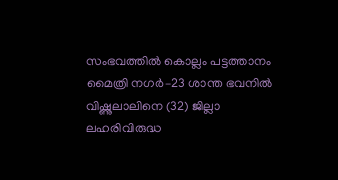സംഭവത്തിൽ കൊല്ലം പട്ടത്താനം മൈത്രി നഗർ–23 ശാന്ത ഭവനിൽ വിഷ്ണുലാലിനെ (32) ജില്ലാ ലഹരിവിരുദ്ധ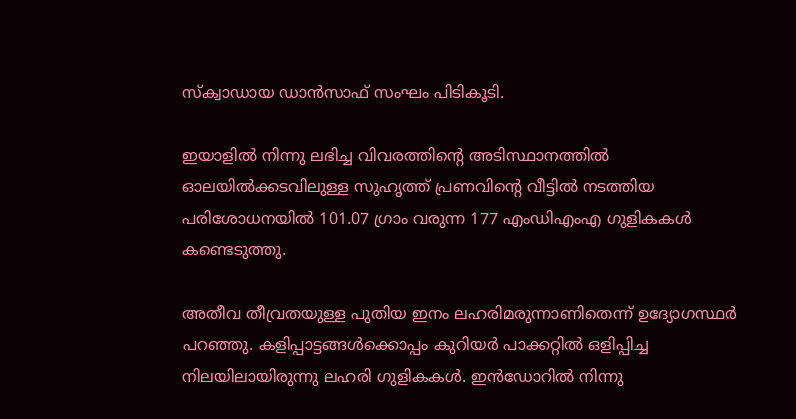സ്ക്വാഡായ ഡാൻസാഫ് സംഘം പിടികൂടി.

ഇയാളിൽ നിന്നു ലഭിച്ച വിവരത്തിന്‍റെ അടിസ്ഥാനത്തിൽ ഓലയിൽക്കടവിലുള്ള സുഹൃത്ത് പ്രണവിന്‍റെ വീട്ടിൽ‌ നടത്തിയ പരിശോധനയിൽ 101.07 ഗ്രാം വരുന്ന 177 എംഡിഎംഎ ഗുളികകൾ കണ്ടെടുത്തു.

അതീവ തീവ്രതയുള്ള പുതിയ ഇനം ലഹരിമരുന്നാണിതെന്ന് ഉദ്യോഗസ്ഥർ പറഞ്ഞു. കളിപ്പാട്ടങ്ങൾക്കൊപ്പം കുറിയർ പാക്കറ്റിൽ ഒളിപ്പിച്ച നിലയിലായിരുന്നു ലഹരി ഗുളികകൾ. ഇൻഡോറിൽ നിന്നു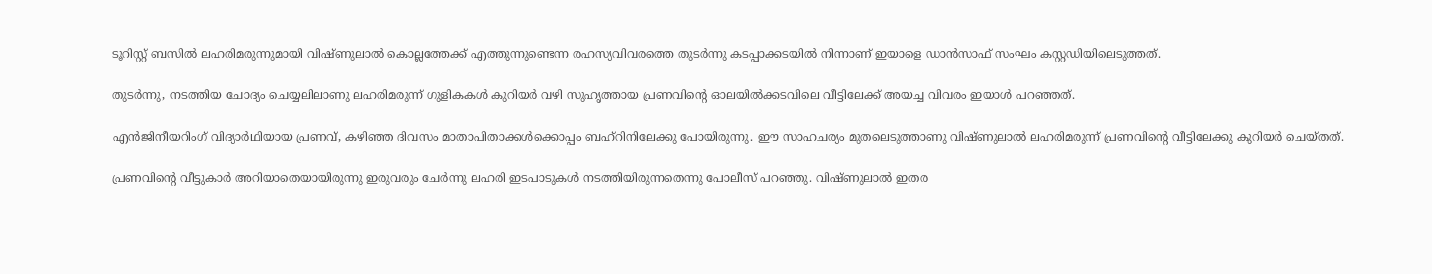ടൂറിസ്റ്റ് ബസിൽ ലഹരിമരുന്നുമായി വിഷ്ണുലാൽ കൊല്ലത്തേക്ക് എത്തുന്നുണ്ടെന്ന രഹസ്യവിവരത്തെ തുടർന്നു കടപ്പാക്കടയിൽ നിന്നാണ് ഇയാളെ ഡാൻസാഫ് സംഘം കസ്റ്റഡിയിലെടുത്തത്.

തുടർന്നു, നടത്തിയ ചോദ്യം ചെയ്യലിലാണു ലഹരിമരുന്ന് ഗുളികകൾ കുറിയർ വഴി സുഹൃത്തായ പ്രണവിന്‍റെ ഓലയിൽക്കടവിലെ വീട്ടിലേക്ക് അയച്ച വിവരം ഇയാൾ പറഞ്ഞത്.

എൻജിനീയറിംഗ് വിദ്യാർഥിയായ പ്രണവ്, കഴിഞ്ഞ ദിവസം മാതാപിതാക്കൾക്കൊപ്പം ബഹ്‌റിനിലേക്കു പോയിരുന്നു. ഈ സാഹചര്യം മുതലെടുത്താണു വിഷ്ണുലാൽ ലഹരിമരുന്ന് പ്രണവിന്‍റെ വീട്ടിലേക്കു കുറിയർ ചെയ്തത്.

പ്രണവിന്‍റെ വീട്ടുകാർ അറിയാതെയായിരുന്നു ഇരുവരും ചേർന്നു ലഹരി ഇടപാടുകൾ നടത്തിയിരുന്നതെന്നു പോലീസ് പറഞ്ഞു. വിഷ്ണുലാൽ ഇതര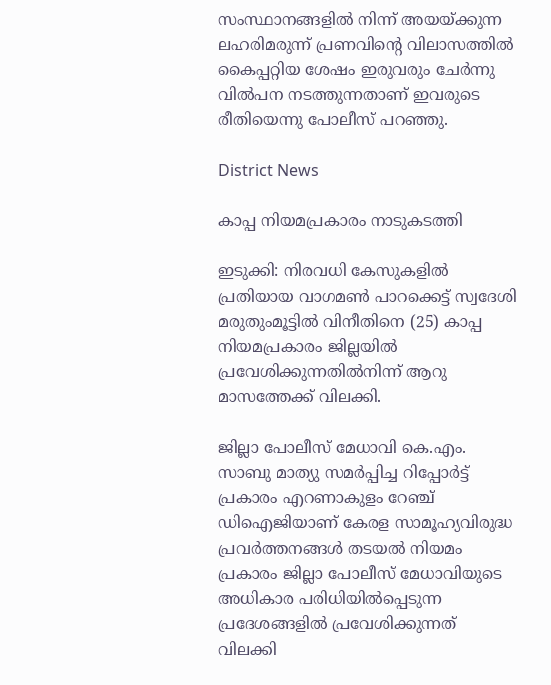സംസ്ഥാനങ്ങളിൽ നിന്ന് അയയ്ക്കുന്ന ലഹരിമരുന്ന് പ്രണവിന്‍റെ വിലാസത്തിൽ കൈപ്പറ്റിയ ശേഷം ഇരുവരും ചേർന്നു വിൽപന നടത്തുന്നതാണ് ഇവരുടെ രീതിയെന്നു പോലീസ് പറഞ്ഞു.

District News

കാപ്പ നിയമപ്രകാരം നാടുകടത്തി

ഇടുക്കി: നിരവധി കേസുകളില്‍ പ്രതിയായ വാഗമണ്‍ പാറക്കെട്ട് സ്വദേശി മരുതുംമൂട്ടില്‍ വിനീതിനെ (25) കാപ്പ നിയമപ്രകാരം ജില്ലയില്‍ പ്രവേശിക്കുന്നതില്‍നിന്ന് ആറു മാസത്തേക്ക് വിലക്കി.

ജില്ലാ പോലീസ് മേധാവി കെ.എം. സാബു മാത്യു സമര്‍പ്പിച്ച റിപ്പോര്‍ട്ട് പ്രകാരം എറണാകുളം റേഞ്ച് ഡിഐജിയാണ് കേരള സാമൂഹ്യവിരുദ്ധ പ്രവര്‍ത്തനങ്ങള്‍ തടയല്‍ നിയമം പ്രകാരം ജില്ലാ പോലീസ് മേധാവിയുടെ അധികാര പരിധിയില്‍പ്പെടുന്ന പ്രദേശങ്ങളില്‍ പ്രവേശിക്കുന്നത് വിലക്കി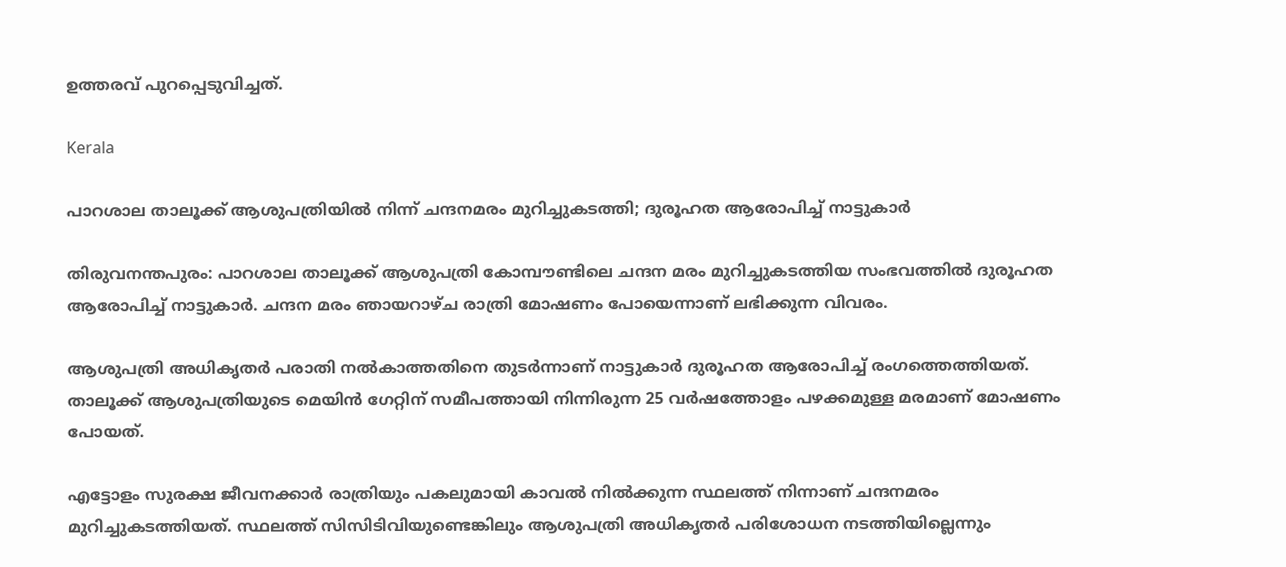ഉത്തരവ് പുറപ്പെടുവിച്ചത്.

Kerala

പാറശാല താലൂക്ക് ആശുപത്രിയിൽ നിന്ന് ചന്ദനമരം മുറിച്ചുകടത്തി; ദുരൂഹത ആരോപിച്ച് നാട്ടുകാർ

തിരുവനന്തപുരം: പാറശാല താലൂക്ക് ആശുപത്രി കോമ്പൗണ്ടിലെ ചന്ദന മരം മുറിച്ചുകടത്തിയ സംഭവത്തിൽ ദുരൂഹത ആരോപിച്ച് നാട്ടുകാർ. ചന്ദന മരം ഞായറാഴ്ച രാത്രി മോഷണം പോയെന്നാണ് ലഭിക്കുന്ന വിവരം.

ആശുപത്രി അധികൃതർ പരാതി നൽകാത്തതിനെ തുടർന്നാണ് നാട്ടുകാർ‌ ദുരൂഹത ആരോപിച്ച് രംഗത്തെത്തിയത്. താലൂക്ക് ആശുപത്രിയുടെ മെയിൻ ഗേറ്റിന് സമീപത്തായി നിന്നിരുന്ന 25 വർഷത്തോളം പഴക്കമുള്ള മരമാണ് മോഷണം പോയത്.

എട്ടോളം സുരക്ഷ ജീവനക്കാർ രാത്രിയും പകലുമായി കാവൽ നിൽക്കുന്ന സ്ഥലത്ത് നിന്നാണ് ചന്ദനമരം മുറിച്ചുകടത്തിയത്. സ്ഥലത്ത് സിസിടിവിയുണ്ടെങ്കിലും ആശുപത്രി അധികൃതർ പരിശോധന നടത്തിയില്ലെന്നും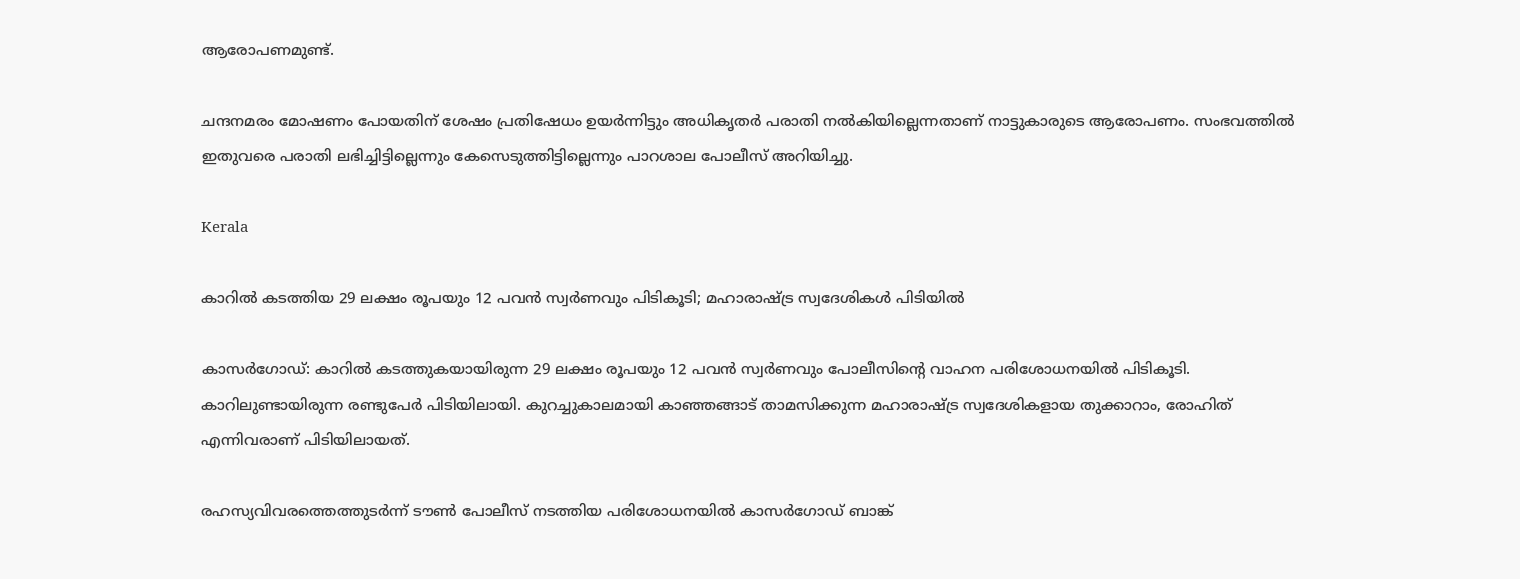ആരോപണമുണ്ട്.

ചന്ദനമരം മോഷണം പോയതിന് ശേഷം പ്രതിഷേധം ഉയർന്നിട്ടും അധികൃതർ പരാതി നൽകിയില്ലെന്നതാണ് നാട്ടുകാരുടെ ആരോപണം. സംഭവത്തിൽ ഇതുവരെ പരാതി ലഭിച്ചിട്ടില്ലെന്നും കേസെടുത്തിട്ടില്ലെന്നും പാറശാല പോലീസ് അറിയിച്ചു.

Kerala

കാറിൽ കടത്തിയ 29 ലക്ഷം രൂപയും 12 പവൻ സ്വർണവും പിടികൂടി; മഹാരാഷ്‌ട്ര സ്വദേശികൾ പിടിയിൽ

കാസർഗോഡ്: കാറിൽ കടത്തുകയായിരുന്ന 29 ലക്ഷം രൂപയും 12 പവൻ സ്വർണവും പോലീസിന്‍റെ വാഹന പരിശോധനയിൽ പിടികൂടി. കാറിലുണ്ടായിരുന്ന രണ്ടുപേർ പിടിയിലായി. കുറച്ചുകാലമായി കാഞ്ഞങ്ങാട് താമസിക്കുന്ന മഹാരാഷ്‌ട്ര സ്വദേശികളായ തുക്കാറാം, രോഹിത് എന്നിവരാണ് പിടിയിലായത്.

രഹസ്യവിവരത്തെത്തുടർന്ന് ടൗൺ പോലീസ് നടത്തിയ പരിശോധനയിൽ കാസർഗോഡ് ബാങ്ക്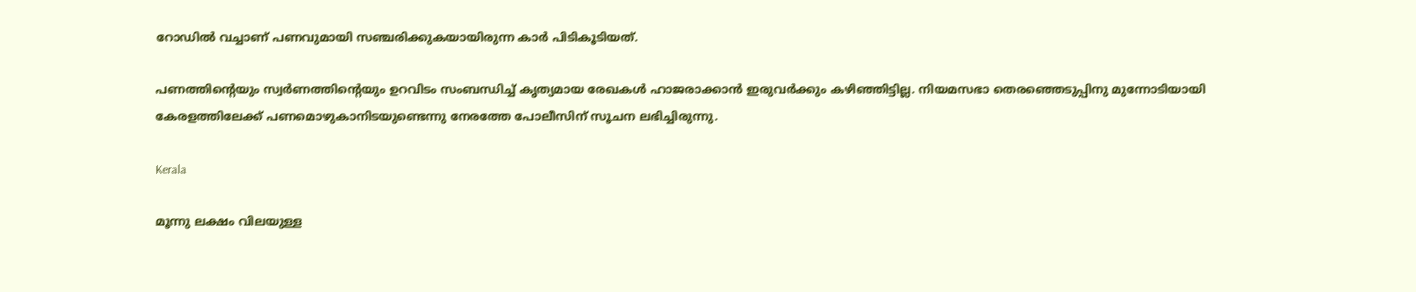റോഡിൽ വച്ചാണ് പണവുമായി സഞ്ചരിക്കുകയായിരുന്ന കാർ പിടികൂടിയത്.

പണത്തിന്‍റെയും സ്വർണത്തിന്‍റെയും ഉറവിടം സംബന്ധിച്ച് കൃത്യമായ രേഖകൾ ഹാജരാക്കാൻ ഇരുവർക്കും കഴിഞ്ഞിട്ടില്ല. നിയമസഭാ തെരഞ്ഞെടുപ്പിനു മുന്നോടിയായി കേരളത്തിലേക്ക് പണമൊഴുകാനിടയുണ്ടെന്നു നേരത്തേ പോലീസിന് സൂചന ലഭിച്ചിരുന്നു.

Kerala

മൂന്നു ലക്ഷം വിലയുള്ള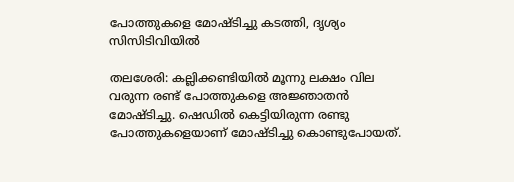പോത്തുകളെ മോഷ്‌ടിച്ചു കടത്തി, ദൃശ്യം സിസിടിവിയിൽ

തലശേരി: കല്ലിക്കണ്ടിയിൽ മൂന്നു ലക്ഷം വില വരുന്ന രണ്ട് പോത്തുകളെ അജ്ഞാതൻ മോഷ്‌ടിച്ചു. ഷെഡിൽ കെട്ടിയിരുന്ന രണ്ടു പോത്തുകളെയാണ് മോഷ്ടിച്ചു കൊണ്ടുപോയത്.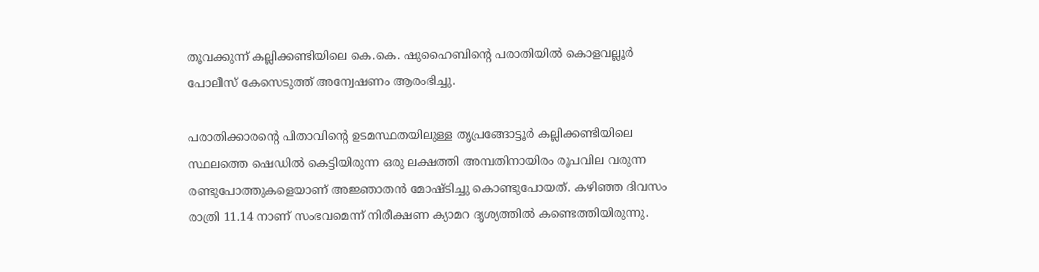തൂവക്കുന്ന് കല്ലിക്കണ്ടിയിലെ കെ.കെ. ഷുഹൈബിന്‍റെ പരാതിയിൽ കൊളവല്ലൂർ പോലീസ് കേസെടുത്ത് അന്വേഷണം ആരംഭിച്ചു.

പരാതിക്കാരന്‍റെ പിതാവിന്‍റെ ഉടമസ്ഥതയിലുള്ള തൃപ്രങ്ങോട്ടൂർ കല്ലിക്കണ്ടിയിലെ സ്ഥലത്തെ ഷെഡിൽ കെട്ടിയിരുന്ന ഒരു ലക്ഷത്തി അമ്പതിനായിരം രൂപവില വരുന്ന രണ്ടുപോത്തുകളെയാണ് അജ്ഞാതൻ മോഷ്ടിച്ചു കൊണ്ടുപോയത്. കഴിഞ്ഞ ദിവസം രാത്രി 11.14 നാണ് സംഭവമെന്ന് നിരീക്ഷണ ക്യാമറ ദൃശ്യത്തിൽ കണ്ടെത്തിയിരുന്നു.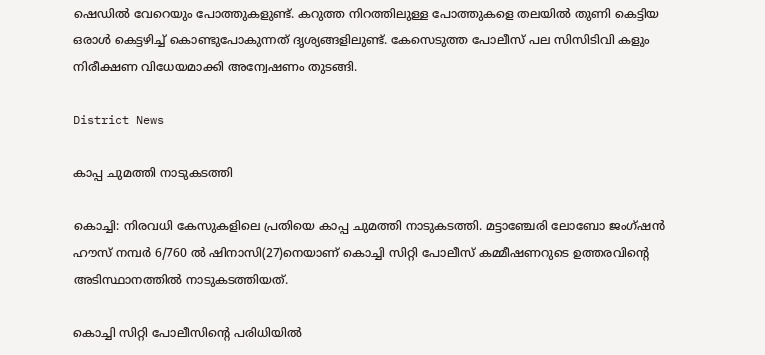ഷെഡിൽ വേറെയും പോത്തുകളുണ്ട്. കറുത്ത നിറത്തിലുള്ള പോത്തുകളെ തലയിൽ തുണി കെട്ടിയ ഒരാൾ കെട്ടഴിച്ച് കൊണ്ടുപോകുന്നത് ദൃശ്യങ്ങളിലുണ്ട്. കേസെടുത്ത പോലീസ് പല സിസിടിവി കളും നിരീക്ഷണ വിധേയമാക്കി അന്വേഷണം തുടങ്ങി.

District News

കാപ്പ ചുമത്തി നാടുകടത്തി

കൊച്ചി: നിരവധി കേസുകളിലെ പ്രതിയെ കാപ്പ ചുമത്തി നാടുകടത്തി. മട്ടാഞ്ചേരി ലോബോ ജംഗ്ഷന്‍ ഹൗസ് നമ്പര്‍ 6/760 ല്‍ ഷിനാസി(27)നെയാണ് കൊച്ചി സിറ്റി പോലീസ് കമ്മീഷണറുടെ ഉത്തരവിന്‍റെ അടിസ്ഥാനത്തില്‍ നാടുകടത്തിയത്.

കൊച്ചി സിറ്റി പോലീസിന്‍റെ പരിധിയില്‍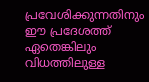പ്രവേശിക്കുന്നതിനും ഈ പ്രദേശത്ത് ഏതെങ്കിലും വിധത്തിലുള്ള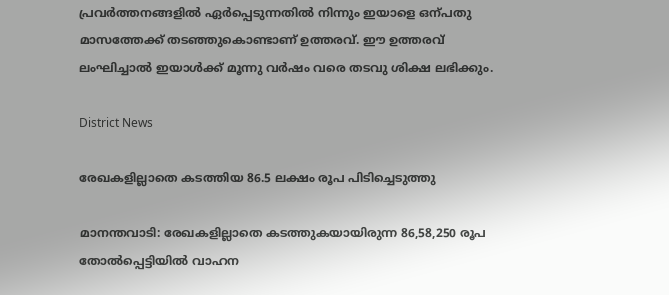പ്രവര്‍ത്തനങ്ങളില്‍ ഏര്‍പ്പെടുന്നതില്‍ നിന്നും ഇയാളെ ഒന്പതു മാസത്തേക്ക് തടഞ്ഞുകൊണ്ടാണ് ഉത്തരവ്. ഈ ഉത്തരവ് ലംഘിച്ചാല്‍ ഇയാള്‍ക്ക് മൂന്നു വര്‍ഷം വരെ തടവു ശിക്ഷ ലഭിക്കും.

District News

രേഖകളില്ലാതെ കടത്തിയ 86.5 ലക്ഷം രൂപ പിടിച്ചെടുത്തു

മാനന്തവാടി: രേഖകളില്ലാതെ കടത്തുകയായിരുന്ന 86,58,250 രൂപ തോൽപ്പെട്ടിയിൽ വാഹന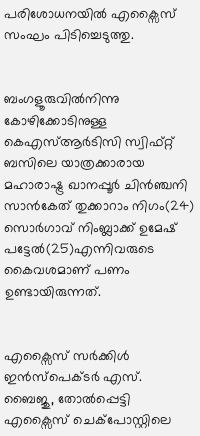പരിശോധനയിൽ എക്സൈസ് സംഘം പിടിച്ചെടുത്തു.


ബംഗളൂരുവിൽനിന്നു കോഴിക്കോടിനുള്ള കെഎസ്ആർടിസി സ്വിഫ്റ്റ് ബസിലെ യാത്രക്കാരായ മഹാരാഷ്ട്ര ഖാനപ്പൂർ ചിൻഞ്ചനി സാൻകേത് തുക്കാറാം നിഗം(24) സൊർഗാവ് നിംബ്ലാക്ക് ഉമേഷ് പട്ടേൽ(25)എന്നിവരുടെ കൈവശമാണ് പണം ഉണ്ടായിരുന്നത്.


എക്സൈസ് സർക്കിൾ ഇൻസ്പെക്ടർ എസ്. ബൈജു, തോൽപ്പെട്ടി എക്സൈസ് ചെക്പോസ്റ്റിലെ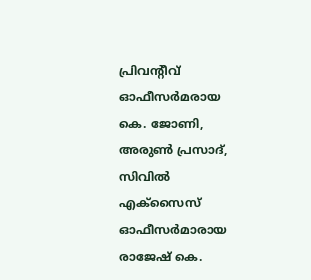പ്രിവന്‍റീവ് ഓഫീസർമരായ കെ. ജോണി, അരുണ്‍ പ്രസാദ്, സിവിൽ എക്സൈസ് ഓഫീസർമാരായ രാജേഷ് കെ.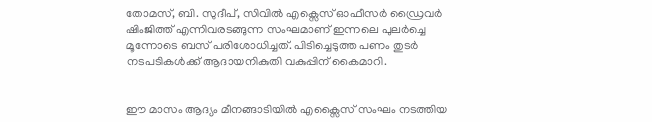തോമസ്, ബി. സുദീപ്, സിവിൽ എക്സെസ് ഓഫീസർ ഡ്രൈവർ ഷിംജിത്ത് എന്നിവരടങ്ങുന്ന സംഘമാണ് ഇന്നലെ പുലർച്ചെ മൂന്നോടെ ബസ് പരിശോധിച്ചത്. പിടിച്ചെടുത്ത പണം തുടർ നടപടികൾക്ക് ആദായനികുതി വകുപ്പിന് കൈമാറി.


ഈ മാസം ആദ്യം മീനങ്ങാടിയിൽ എക്സൈസ് സംഘം നടത്തിയ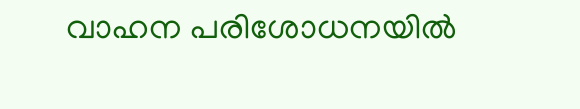വാഹന പരിശോധനയിൽ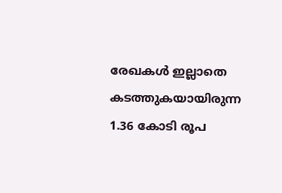രേഖകൾ ഇല്ലാതെ കടത്തുകയായിരുന്ന 1.36 കോടി രൂപ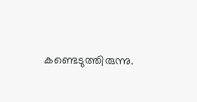കണ്ടെടുത്തിരുന്നു.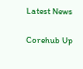Latest News

Corehub Up